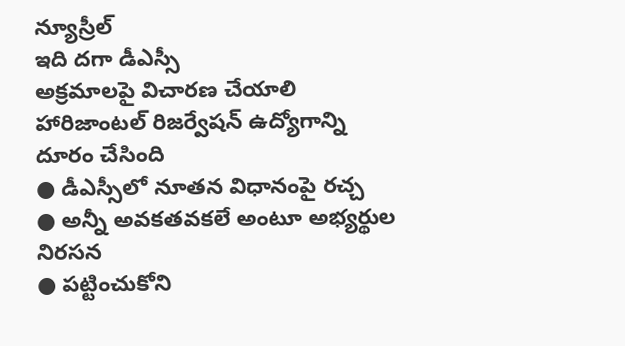న్యూస్రీల్
ఇది దగా డీఎస్సీ
అక్రమాలపై విచారణ చేయాలి
హారిజాంటల్ రిజర్వేషన్ ఉద్యోగాన్ని దూరం చేసింది
● డీఎస్సీలో నూతన విధానంపై రచ్చ
● అన్నీ అవకతవకలే అంటూ అభ్యర్థుల నిరసన
● పట్టించుకోని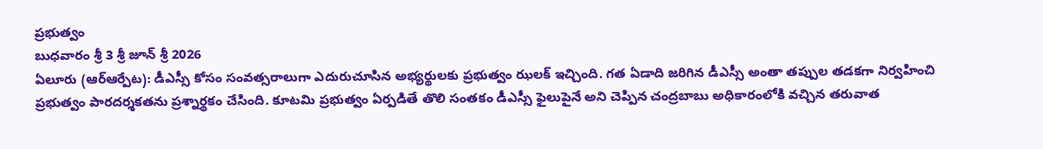ప్రభుత్వం
బుధవారం శ్రీ 3 శ్రీ జూన్ శ్రీ 2026
ఏలూరు (ఆర్ఆర్పేట): డీఎస్సీ కోసం సంవత్సరాలుగా ఎదురుచూసిన అభ్యర్థులకు ప్రభుత్వం ఝలక్ ఇచ్చింది. గత ఏడాది జరిగిన డీఎస్సీ అంతా తప్పుల తడకగా నిర్వహించి ప్రభుత్వం పారదర్శకతను ప్రశ్నార్థకం చేసింది. కూటమి ప్రభుత్వం ఏర్పడితే తొలి సంతకం డీఎస్సీ ఫైలుపైనే అని చెప్పిన చంద్రబాబు అధికారంలోకి వచ్చిన తరువాత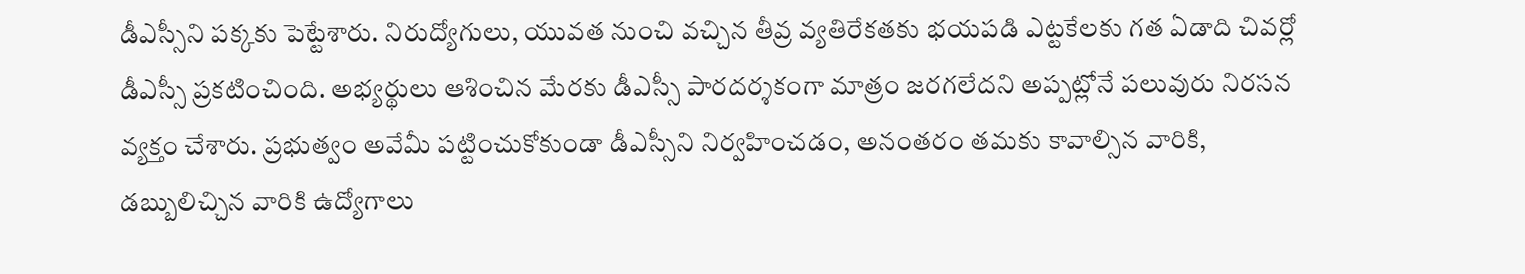డీఎస్సీని పక్కకు పెట్టేశారు. నిరుద్యోగులు, యువత నుంచి వచ్చిన తీవ్ర వ్యతిరేకతకు భయపడి ఎట్టకేలకు గత ఏడాది చివర్లో డీఎస్సీ ప్రకటించింది. అభ్యర్థులు ఆశించిన మేరకు డీఎస్సీ పారదర్శకంగా మాత్రం జరగలేదని అప్పట్లోనే పలువురు నిరసన వ్యక్తం చేశారు. ప్రభుత్వం అవేమీ పట్టించుకోకుండా డీఎస్సీని నిర్వహించడం, అనంతరం తమకు కావాల్సిన వారికి, డబ్బులిచ్చిన వారికి ఉద్యోగాలు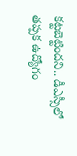కట్టబెట్టిందని.. డీఎస్సీలో తప్పక ఉద్యోగం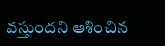వస్తుందని ఆశించిన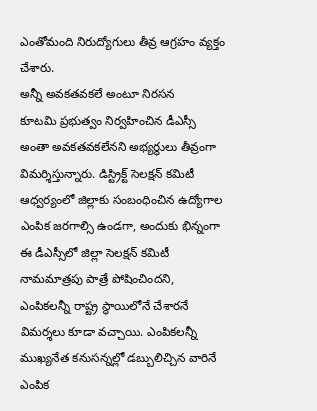ఎంతోమంది నిరుద్యోగులు తీవ్ర ఆగ్రహం వ్యక్తం చేశారు.
అన్నీ అవకతవకలే అంటూ నిరసన
కూటమి ప్రభుత్వం నిర్వహించిన డీఎస్సీ అంతా అవకతవకలేనని అభ్యర్థులు తీవ్రంగా విమర్శిస్తున్నారు. డిస్ట్రిక్ట్ సెలక్షన్ కమిటీ ఆధ్వర్యంలో జిల్లాకు సంబంధించిన ఉద్యోగాల ఎంపిక జరగాల్సి ఉండగా, అందుకు భిన్నంగా ఈ డీఎస్సీలో జిల్లా సెలక్షన్ కమిటీ నామమాత్రపు పాత్రే పోషించిందని, ఎంపికలన్నీ రాష్ట్ర స్థాయిలోనే చేశారనే విమర్శలు కూడా వచ్చాయి. ఎంపికలన్నీ ముఖ్యనేత కనుసన్నల్లో డబ్బులిచ్చిన వారినే ఎంపిక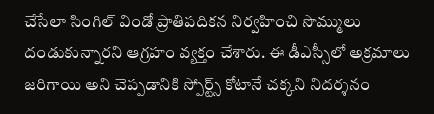చేసేలా సింగిల్ విండో ప్రాతిపదికన నిర్వహించి సొమ్ములు దండుకున్నారని ఆగ్రహం వ్యక్తం చేశారు. ఈ డీఎస్సీలో అక్రమాలు జరిగాయి అని చెప్పడానికి స్పోర్ట్స్ కోటానే చక్కని నిదర్శనం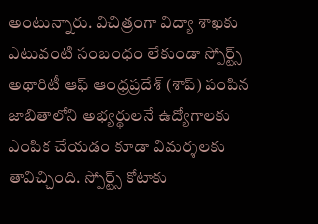అంటున్నారు. విచిత్రంగా విద్యా శాఖకు ఎటువంటి సంబంధం లేకుండా స్పోర్ట్స్ అథారిటీ ఆఫ్ ఆంధ్రప్రదేశ్ (శాప్) పంపిన జాబితాలోని అభ్యర్థులనే ఉద్యోగాలకు ఎంపిక చేయడం కూడా విమర్శలకు తావిచ్చింది. స్పోర్ట్స్ కోటాకు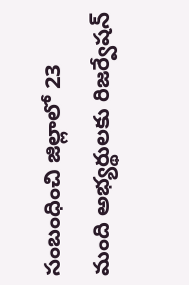సంబంధించి జిల్లాలో 23 మంది అభ్యర్థులకు రిజర్వేషన్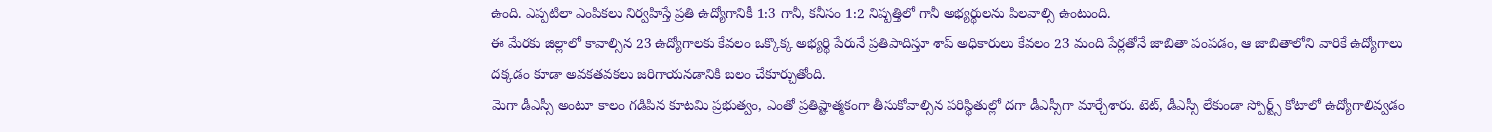ఉంది. ఎప్పటిలా ఎంపికలు నిర్వహిస్తే ప్రతి ఉద్యోగానికీ 1:3 గానీ, కనీసం 1:2 నిష్పత్తిలో గానీ అభ్యర్థులను పిలవాల్సి ఉంటుంది.
ఈ మేరకు జిల్లాలో కావాల్సిన 23 ఉద్యోగాలకు కేవలం ఒక్కొక్క అభ్యర్థి పేరునే ప్రతిపాదిస్తూ శాప్ అధికారులు కేవలం 23 మంది పేర్లతోనే జాబితా పంపడం, ఆ జాబితాలోని వారికే ఉద్యోగాలు దక్కడం కూడా అవకతవకలు జరిగాయనడానికి బలం చేకూర్చుతోంది.
మెగా డీఎస్సీ అంటూ కాలం గడిపిన కూటమి ప్రభుత్వం, ఎంతో ప్రతిష్టాత్మకంగా తీసుకోవాల్సిన పరిస్థితుల్లో దగా డీఎస్సీగా మార్చేశారు. టెట్, డీఎస్సీ లేకుండా స్పోర్ట్స్ కోటాలో ఉద్యోగాలివ్వడం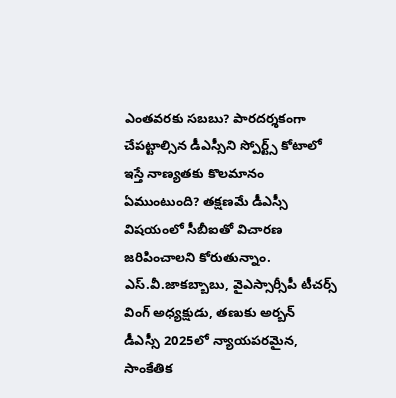ఎంతవరకు సబబు? పారదర్శకంగా చేపట్టాల్సిన డీఎస్సీని స్పోర్ట్స్ కోటాలో ఇస్తే నాణ్యతకు కొలమానం ఏముంటుంది? తక్షణమే డీఎస్సీ విషయంలో సీబీఐతో విచారణ జరిపించాలని కోరుతున్నాం.
ఎస్.వీ.జాకబ్బాబు, వైఎస్సార్సీపీ టీచర్స్
వింగ్ అధ్యక్షుడు, తణుకు అర్బన్
డీఎస్సీ 2025లో న్యాయపరమైన, సాంకేతిక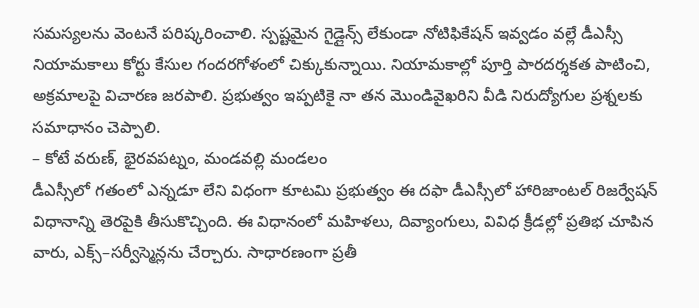సమస్యలను వెంటనే పరిష్కరించాలి. స్పష్టమైన గైడ్లైన్స్ లేకుండా నోటిఫికేషన్ ఇవ్వడం వల్లే డీఎస్సీ నియామకాలు కోర్టు కేసుల గందరగోళంలో చిక్కుకున్నాయి. నియామకాల్లో పూర్తి పారదర్శకత పాటించి, అక్రమాలపై విచారణ జరపాలి. ప్రభుత్వం ఇప్పటికై నా తన మొండివైఖరిని వీడి నిరుద్యోగుల ప్రశ్నలకు సమాధానం చెప్పాలి.
– కోటే వరుణ్, భైరవపట్నం, మండవల్లి మండలం
డీఎస్సీలో గతంలో ఎన్నడూ లేని విధంగా కూటమి ప్రభుత్వం ఈ దఫా డీఎస్సీలో హారిజాంటల్ రిజర్వేషన్ విధానాన్ని తెరపైకి తీసుకొచ్చింది. ఈ విధానంలో మహిళలు, దివ్యాంగులు, వివిధ క్రీడల్లో ప్రతిభ చూపిన వారు, ఎక్స్–సర్వీస్మెన్లను చేర్చారు. సాధారణంగా ప్రతీ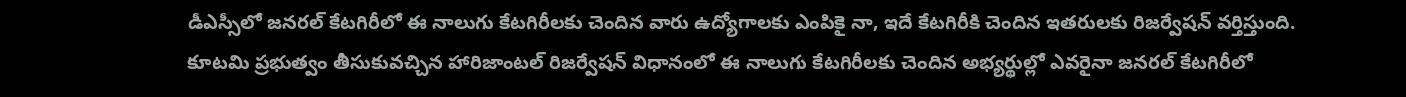డీఎస్సీలో జనరల్ కేటగిరీలో ఈ నాలుగు కేటగిరీలకు చెందిన వారు ఉద్యోగాలకు ఎంపికై నా, ఇదే కేటగిరీకి చెందిన ఇతరులకు రిజర్వేషన్ వర్తిస్తుంది. కూటమి ప్రభుత్వం తీసుకువచ్చిన హారిజాంటల్ రిజర్వేషన్ విధానంలో ఈ నాలుగు కేటగిరీలకు చెందిన అభ్యర్థుల్లో ఎవరైనా జనరల్ కేటగిరీలో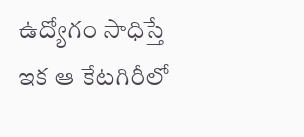ఉద్యోగం సాధిస్తే ఇక ఆ కేటగిరీలో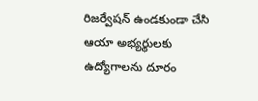రిజర్వేషన్ ఉండకుండా చేసి ఆయా అభ్యర్థులకు ఉద్యోగాలను దూరం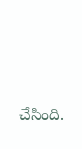చేసింది.